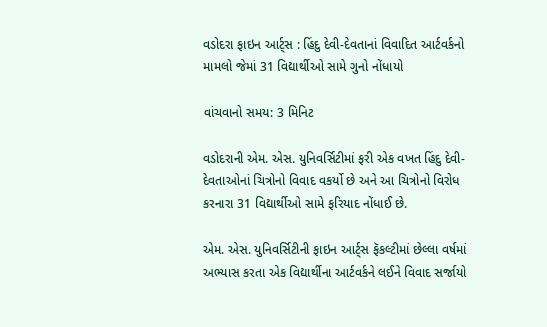વડોદરા ફાઇન આર્ટ્સ : હિંદુ દેવી-દેવતાનાં વિવાદિત આર્ટવર્કનો મામલો જેમાં 31 વિદ્યાર્થીઓ સામે ગુનો નોંધાયો

વાંચવાનો સમય: 3 મિનિટ

વડોદરાની એમ. એસ. યુનિવર્સિટીમાં ફરી એક વખત હિંદુ દેવી-દેવતાઓનાં ચિત્રોનો વિવાદ વકર્યો છે અને આ ચિત્રોનો વિરોધ કરનારા 31 વિદ્યાર્થીઓ સામે ફરિયાદ નોંધાઈ છે.

એમ. એસ. યુનિવર્સિટીની ફાઇન આર્ટ્સ ફૅકલ્ટીમાં છેલ્લા વર્ષમાં અભ્યાસ કરતા એક વિદ્યાર્થીના આર્ટવર્કને લઈને વિવાદ સર્જાયો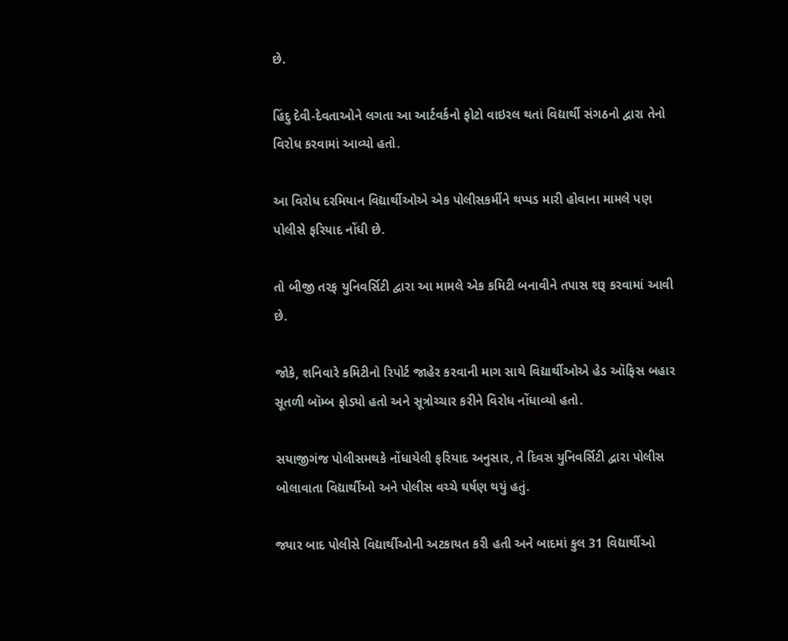છે.

હિંદુ દેવી-દેવતાઓને લગતા આ આર્ટવર્કનો ફોટો વાઇરલ થતાં વિદ્યાર્થી સંગઠનો દ્વારા તેનો વિરોધ કરવામાં આવ્યો હતો.

આ વિરોધ દરમિયાન વિદ્યાર્થીઓએ એક પોલીસકર્મીને થપ્પડ મારી હોવાના મામલે પણ પોલીસે ફરિયાદ નોંધી છે.

તો બીજી તરફ યુનિવર્સિટી દ્વારા આ મામલે એક કમિટી બનાવીને તપાસ શરૂ કરવામાં આવી છે.

જોકે, શનિવારે કમિટીનો રિપોર્ટ જાહેર કરવાની માગ સાથે વિદ્યાર્થીઓએ હેડ ઑફિસ બહાર સૂતળી બૉમ્બ ફોડ્યો હતો અને સૂત્રોચ્ચાર કરીને વિરોધ નોંધાવ્યો હતો.

સયાજીગંજ પોલીસમથકે નોંધાયેલી ફરિયાદ અનુસાર, તે દિવસ યુનિવર્સિટી દ્વારા પોલીસ બોલાવાતા વિદ્યાર્થીઓ અને પોલીસ વચ્ચે ઘર્ષણ થયું હતું.

જ્યાર બાદ પોલીસે વિદ્યાર્થીઓની અટકાયત કરી હતી અને બાદમાં કુલ 31 વિદ્યાર્થીઓ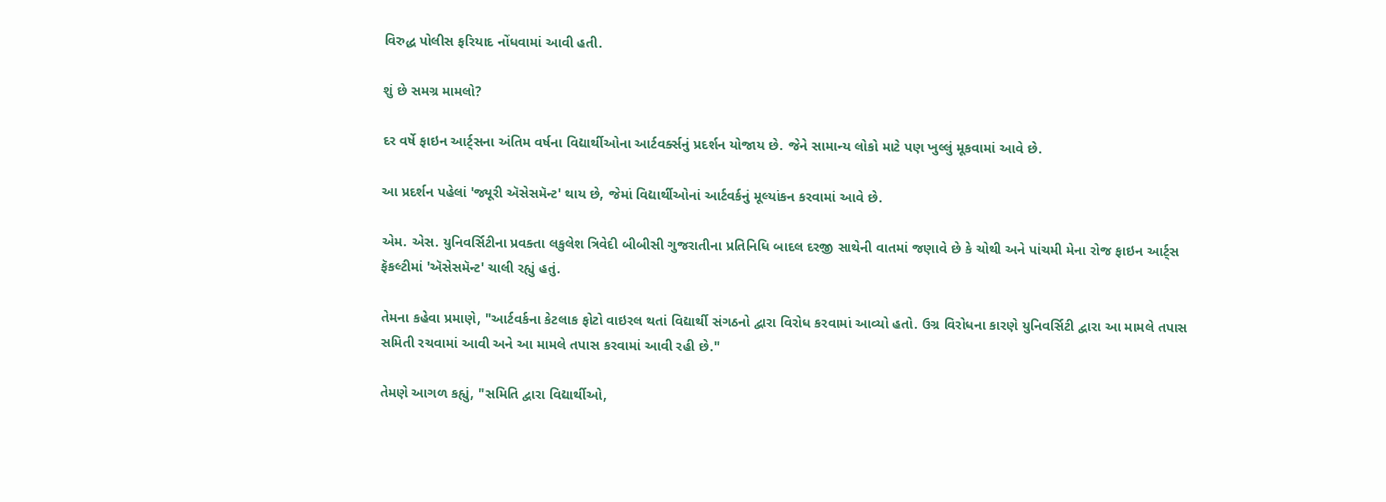વિરુદ્ધ પોલીસ ફરિયાદ નોંધવામાં આવી હતી.

શું છે સમગ્ર મામલો?

દર વર્ષે ફાઇન આર્ટ્સના અંતિમ વર્ષના વિદ્યાર્થીઓના આર્ટવર્ક્સનું પ્રદર્શન યોજાય છે. જેને સામાન્ય લોકો માટે પણ ખુલ્લું મૂકવામાં આવે છે.

આ પ્રદર્શન પહેલાં 'જ્યૂરી ઍસેસમૅન્ટ' થાય છે, જેમાં વિદ્યાર્થીઓનાં આર્ટવર્કનું મૂલ્યાંકન કરવામાં આવે છે.

એમ. એસ. યુનિવર્સિટીના પ્રવક્તા લકુલેશ ત્રિવેદી બીબીસી ગુજરાતીના પ્રતિનિધિ બાદલ દરજી સાથેની વાતમાં જણાવે છે કે ચોથી અને પાંચમી મેના રોજ ફાઇન આર્ટ્સ ફૅકલ્ટીમાં 'ઍસેસમૅન્ટ' ચાલી રહ્યું હતું.

તેમના કહેવા પ્રમાણે, "આર્ટવર્કના કેટલાક ફોટો વાઇરલ થતાં વિદ્યાર્થી સંગઠનો દ્વારા વિરોધ કરવામાં આવ્યો હતો. ઉગ્ર વિરોધના કારણે યુનિવર્સિટી દ્વારા આ મામલે તપાસ સમિતી રચવામાં આવી અને આ મામલે તપાસ કરવામાં આવી રહી છે."

તેમણે આગળ કહ્યું, "સમિતિ દ્વારા વિદ્યાર્થીઓ,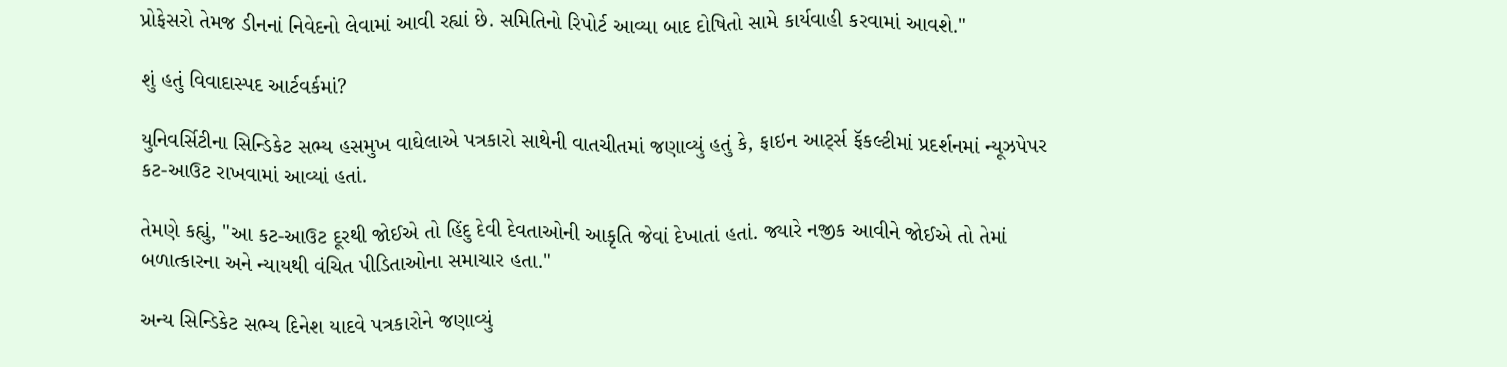પ્રોફેસરો તેમજ ડીનનાં નિવેદનો લેવામાં આવી રહ્યાં છે. સમિતિનો રિપોર્ટ આવ્યા બાદ દોષિતો સામે કાર્યવાહી કરવામાં આવશે."

શું હતું વિવાદાસ્પદ આર્ટવર્કમાં?

યુનિવર્સિટીના સિન્ડિકેટ સભ્ય હસમુખ વાઘેલાએ પત્રકારો સાથેની વાતચીતમાં જણાવ્યું હતું કે, ફાઇન આર્ટ્સ ફૅકલ્ટીમાં પ્રદર્શનમાં ન્યૂઝપેપર કટ-આઉટ રાખવામાં આવ્યાં હતાં.

તેમણે કહ્યું, "આ કટ-આઉટ દૂરથી જોઈએ તો હિંદુ દેવી દેવતાઓની આકૃતિ જેવાં દેખાતાં હતાં. જ્યારે નજીક આવીને જોઈએ તો તેમાં બળાત્કારના અને ન્યાયથી વંચિત પીડિતાઓના સમાચાર હતા."

અન્ય સિન્ડિકેટ સભ્ય દિનેશ યાદવે પત્રકારોને જણાવ્યું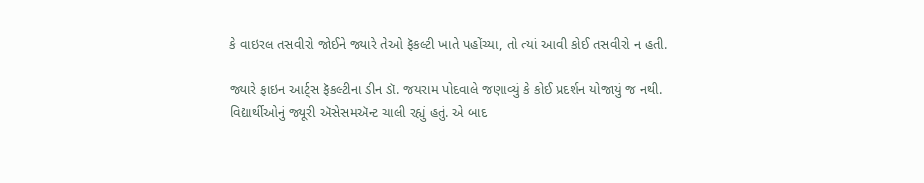કે વાઇરલ તસવીરો જોઈને જ્યારે તેઓ ફૅકલ્ટી ખાતે પહોંચ્યા, તો ત્યાં આવી કોઈ તસવીરો ન હતી.

જ્યારે ફાઇન આર્ટ્સ ફૅકલ્ટીના ડીન ડૉ. જયરામ પોદવાલે જણાવ્યું કે કોઈ પ્રદર્શન યોજાયું જ નથી. વિદ્યાર્થીઓનું જ્યૂરી ઍસેસમઍન્ટ ચાલી રહ્યું હતું. એ બાદ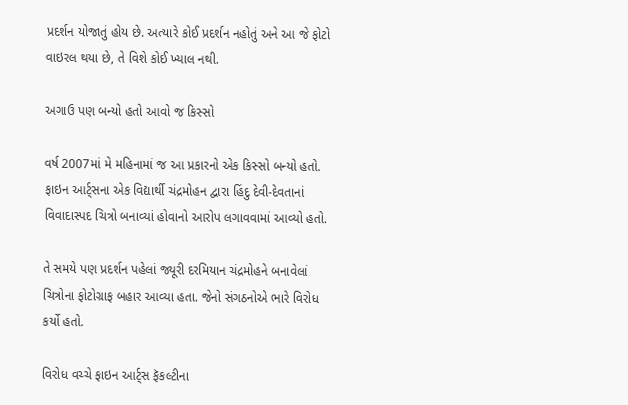પ્રદર્શન યોજાતું હોય છે. અત્યારે કોઈ પ્રદર્શન નહોતું અને આ જે ફોટો વાઇરલ થયા છે, તે વિશે કોઈ ખ્યાલ નથી.

અગાઉ પણ બન્યો હતો આવો જ કિસ્સો

વર્ષ 2007માં મે મહિનામાં જ આ પ્રકારનો એક કિસ્સો બન્યો હતો. ફાઇન આર્ટ્સના એક વિદ્યાર્થી ચંદ્રમોહન દ્વારા હિંદુ દેવી-દેવતાનાં વિવાદાસ્પદ ચિત્રો બનાવ્યાં હોવાનો આરોપ લગાવવામાં આવ્યો હતો.

તે સમયે પણ પ્રદર્શન પહેલાં જ્યૂરી દરમિયાન ચંદ્રમોહને બનાવેલાં ચિત્રોના ફોટોગ્રાફ બહાર આવ્યા હતા. જેનો સંગઠનોએ ભારે વિરોધ કર્યો હતો.

વિરોધ વચ્ચે ફાઇન આર્ટ્સ ફૅકલ્ટીના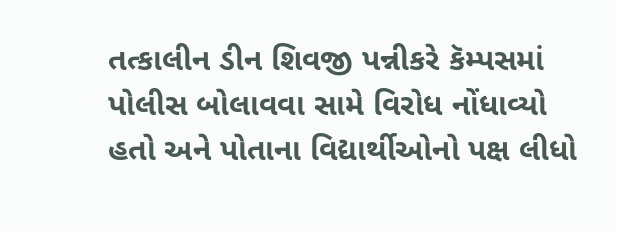તત્કાલીન ડીન શિવજી પન્નીકરે કૅમ્પસમાં પોલીસ બોલાવવા સામે વિરોધ નોંધાવ્યો હતો અને પોતાના વિદ્યાર્થીઓનો પક્ષ લીધો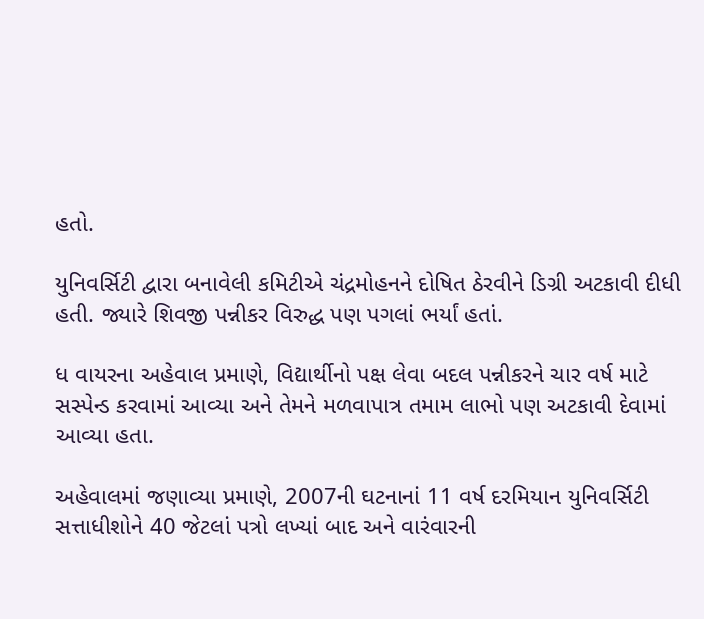હતો.

યુનિવર્સિટી દ્વારા બનાવેલી કમિટીએ ચંદ્રમોહનને દોષિત ઠેરવીને ડિગ્રી અટકાવી દીધી હતી. જ્યારે શિવજી પન્નીકર વિરુદ્ધ પણ પગલાં ભર્યાં હતાં.

ધ વાયરના અહેવાલ પ્રમાણે, વિદ્યાર્થીનો પક્ષ લેવા બદલ પન્નીકરને ચાર વર્ષ માટે સસ્પેન્ડ કરવામાં આવ્યા અને તેમને મળવાપાત્ર તમામ લાભો પણ અટકાવી દેવામાં આવ્યા હતા.

અહેવાલમાં જણાવ્યા પ્રમાણે, 2007ની ઘટનાનાં 11 વર્ષ દરમિયાન યુનિવર્સિટી સત્તાધીશોને 40 જેટલાં પત્રો લખ્યાં બાદ અને વારંવારની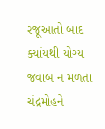રજૂઆતો બાદ ક્યાંયથી યોગ્ય જવાબ ન મળતા ચંદ્રમોહને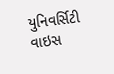યુનિવર્સિટી વાઇસ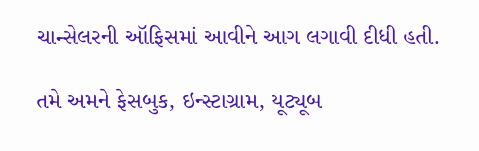ચાન્સેલરની ઑફિસમાં આવીને આગ લગાવી દીધી હતી.

તમે અમને ફેસબુક, ઇન્સ્ટાગ્રામ, યૂટ્યૂબ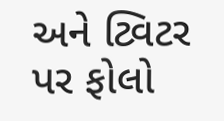અને ટ્વિટર પર ફોલો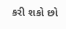કરી શકો છો